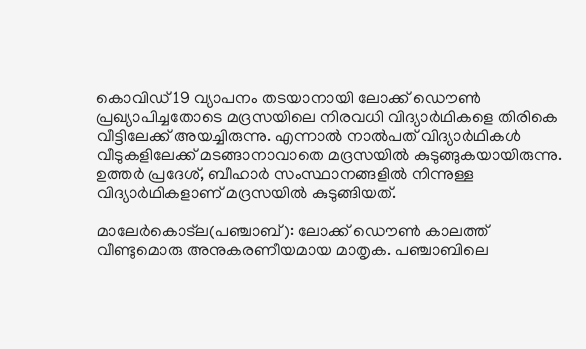കൊവിഡ് 19 വ്യാപനം തടയാനായി ലോക്ക് ഡൌണ്‍ പ്രഖ്യാപിച്ചതോടെ മദ്രസയിലെ നിരവധി വിദ്യാര്‍ഥികളെ തിരികെ വീട്ടിലേക്ക് അയച്ചിരുന്നു. എന്നാല്‍ നാല്‍പത് വിദ്യാര്‍ഥികള്‍ വീടുകളിലേക്ക് മടങ്ങാനാവാതെ മദ്രസയില്‍ കുടുങ്ങുകയായിരുന്നു. ഉത്തര്‍ പ്രദേശ്, ബീഹാര്‍ സംസ്ഥാനങ്ങളില്‍ നിന്നുള്ള വിദ്യാര്‍ഥികളാണ് മദ്രസയില്‍ കുടുങ്ങിയത്.

മാലേര്‍കൊട്ല(പഞ്ചാബ്): ലോക്ക് ഡൌണ്‍ കാലത്ത് വീണ്ടുമൊരു അനുകരണീയമായ മാതൃക. പഞ്ചാബിലെ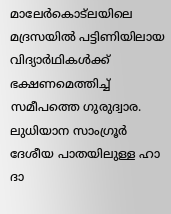മാലേര്‍കൊട്ലയിലെ മദ്രസയില്‍ പട്ടിണിയിലായ വിദ്യാര്‍ഥികള്‍ക്ക് ഭക്ഷണമെത്തിച്ച് സമീപത്തെ ഗുരുദ്വാര. ലുധിയാന സാംഗ്രൂര്‍ ദേശീയ പാതയിലുള്ള ഹാ ദാ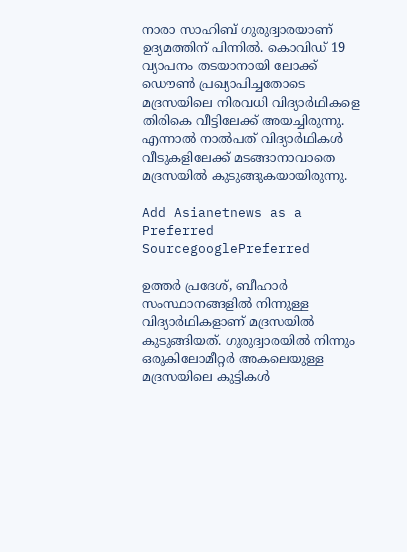നാരാ സാഹിബ് ഗുരുദ്വാരയാണ് ഉദ്യമത്തിന് പിന്നില്‍. കൊവിഡ് 19 വ്യാപനം തടയാനായി ലോക്ക് ഡൌണ്‍ പ്രഖ്യാപിച്ചതോടെ മദ്രസയിലെ നിരവധി വിദ്യാര്‍ഥികളെ തിരികെ വീട്ടിലേക്ക് അയച്ചിരുന്നു. എന്നാല്‍ നാല്‍പത് വിദ്യാര്‍ഥികള്‍ വീടുകളിലേക്ക് മടങ്ങാനാവാതെ മദ്രസയില്‍ കുടുങ്ങുകയായിരുന്നു.

Add Asianetnews as a Preferred SourcegooglePreferred

ഉത്തര്‍ പ്രദേശ്, ബീഹാര്‍ സംസ്ഥാനങ്ങളില്‍ നിന്നുള്ള വിദ്യാര്‍ഥികളാണ് മദ്രസയില്‍ കുടുങ്ങിയത്. ഗുരുദ്വാരയില്‍ നിന്നും ഒരുകിലോമീറ്റര്‍ അകലെയുള്ള മദ്രസയിലെ കുട്ടികള്‍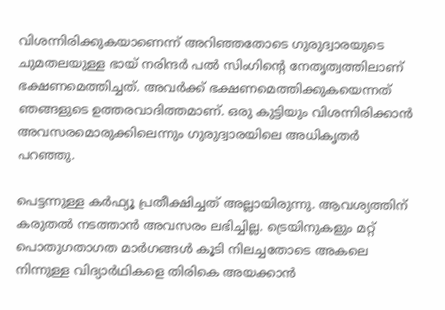വിശന്നിരിക്കുകയാണെന്ന് അറിഞ്ഞതോടെ ഗുരുദ്വാരയുടെ ചുമതലയുള്ള ഭായ് നരിന്ദര്‍ പല്‍ സിംഗിന്‍റെ നേതൃത്വത്തിലാണ് ഭക്ഷണമെത്തിച്ചത്. അവര്‍ക്ക് ഭക്ഷണമെത്തിക്കുകയെന്നത് ഞങ്ങളുടെ ഉത്തരവാദിത്തമാണ്. ഒരു കുട്ടിയും വിശന്നിരിക്കാന്‍ അവസരമൊരുക്കിലെന്നും ഗുരുദ്വാരയിലെ അധികൃതര്‍ പറഞ്ഞു.

പെട്ടന്നുള്ള കര്‍ഫ്യൂ പ്രതീക്ഷിച്ചത് അല്ലായിരുന്നു. ആവശ്യത്തിന് കരുതല്‍ നടത്താന്‍ അവസരം ലഭിച്ചില്ല. ട്രെയിനുകളും മറ്റ് പൊതുഗതാഗത മാര്‍ഗങ്ങള്‍ കൂടി നിലച്ചതോടെ അകലെ നിന്നുള്ള വിദ്യാര്‍ഥികളെ തിരികെ അയക്കാന്‍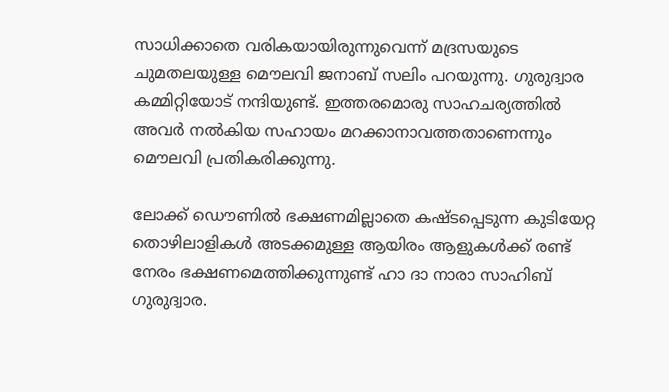സാധിക്കാതെ വരികയായിരുന്നുവെന്ന് മദ്രസയുടെ ചുമതലയുള്ള മൌലവി ജനാബ് സലിം പറയുന്നു. ഗുരുദ്വാര കമ്മിറ്റിയോട് നന്ദിയുണ്ട്. ഇത്തരമൊരു സാഹചര്യത്തില്‍ അവര്‍ നല്‍കിയ സഹായം മറക്കാനാവത്തതാണെന്നും മൌലവി പ്രതികരിക്കുന്നു.

ലോക്ക് ഡൌണില്‍ ഭക്ഷണമില്ലാതെ കഷ്ടപ്പെടുന്ന കുടിയേറ്റ തൊഴിലാളികള്‍ അടക്കമുള്ള ആയിരം ആളുകള്‍ക്ക് രണ്ട് നേരം ഭക്ഷണമെത്തിക്കുന്നുണ്ട് ഹാ ദാ നാരാ സാഹിബ് ഗുരുദ്വാര.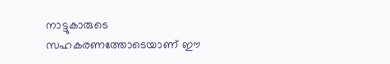നാട്ടുകാരുടെ സഹകരണത്തോടെയാണ് ഈ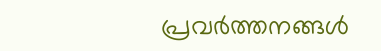പ്രവര്‍ത്തനങ്ങള്‍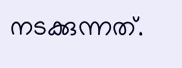നടക്കുന്നത്.